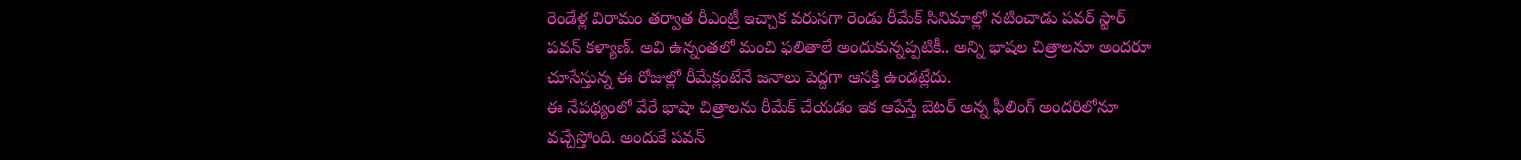రెండేళ్ల విరామం తర్వాత రీఎంట్రీ ఇచ్చాక వరుసగా రెండు రీమేక్ సినిమాల్లో నటించాడు పవర్ స్టార్ పవన్ కళ్యాణ్. అవి ఉన్నంతలో మంచి ఫలితాలే అందుకున్నప్పటికీ.. అన్ని భాషల చిత్రాలనూ అందరూ చూసేస్తున్న ఈ రోజుల్లో రీమేక్లంటేనే జనాలు పెద్దగా ఆసక్తి ఉండట్లేదు.
ఈ నేపథ్యంలో వేరే భాషా చిత్రాలను రీమేక్ చేయడం ఇక ఆపేస్తే బెటర్ అన్న ఫీలింగ్ అందరిలోనూ వచ్చేస్తోంది. అందుకే పవన్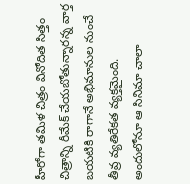హీరోగా తమిళ చిత్రం వినోదిత సిత్తం చిత్రాన్ని రీమేక్ చేయబోతున్నారన్న వార్త బయటికి రాగానే అభిమానుల నుంచే తీవ్ర వ్యతిరేకత వ్యక్తమైంది. అందులోనూ ఆ సినిమా చాలా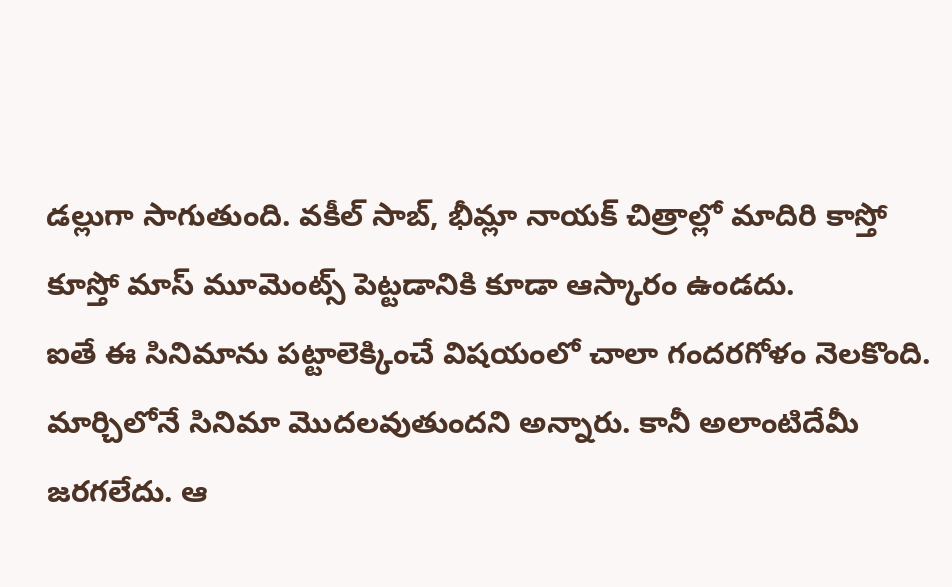డల్లుగా సాగుతుంది. వకీల్ సాబ్, భీమ్లా నాయక్ చిత్రాల్లో మాదిరి కాస్తో కూస్తో మాస్ మూమెంట్స్ పెట్టడానికి కూడా ఆస్కారం ఉండదు.
ఐతే ఈ సినిమాను పట్టాలెక్కించే విషయంలో చాలా గందరగోళం నెలకొంది. మార్చిలోనే సినిమా మొదలవుతుందని అన్నారు. కానీ అలాంటిదేమీ జరగలేదు. ఆ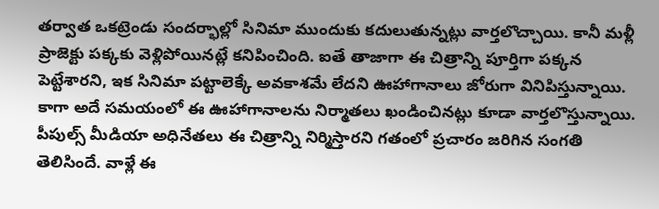తర్వాత ఒకట్రెండు సందర్భాల్లో సినిమా ముందుకు కదులుతున్నట్లు వార్తలొచ్చాయి. కానీ మళ్లీ ప్రాజెక్టు పక్కకు వెళ్లిపోయినట్లే కనిపించింది. ఐతే తాజాగా ఈ చిత్రాన్ని పూర్తిగా పక్కన పెట్టేశారని, ఇక సినిమా పట్టాలెక్కే అవకాశమే లేదని ఊహాగానాలు జోరుగా వినిపిస్తున్నాయి. కాగా అదే సమయంలో ఈ ఊహాగానాలను నిర్మాతలు ఖండించినట్లు కూడా వార్తలొస్తున్నాయి.
పీపుల్స్ మీడియా అధినేతలు ఈ చిత్రాన్ని నిర్మిస్తారని గతంలో ప్రచారం జరిగిన సంగతి తెలిసిందే. వాళ్లే ఈ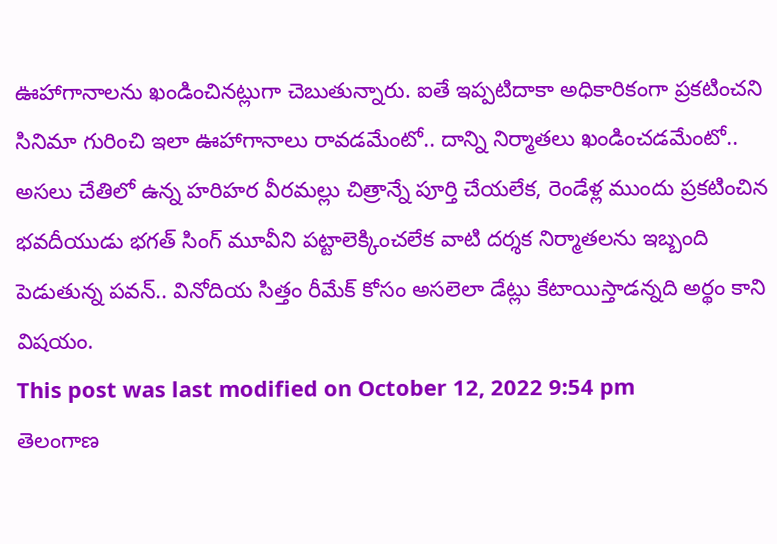ఊహాగానాలను ఖండించినట్లుగా చెబుతున్నారు. ఐతే ఇప్పటిదాకా అధికారికంగా ప్రకటించని సినిమా గురించి ఇలా ఊహాగానాలు రావడమేంటో.. దాన్ని నిర్మాతలు ఖండించడమేంటో.. అసలు చేతిలో ఉన్న హరిహర వీరమల్లు చిత్రాన్నే పూర్తి చేయలేక, రెండేళ్ల ముందు ప్రకటించిన భవదీయుడు భగత్ సింగ్ మూవీని పట్టాలెక్కించలేక వాటి దర్శక నిర్మాతలను ఇబ్బంది పెడుతున్న పవన్.. వినోదియ సిత్తం రీమేక్ కోసం అసలెలా డేట్లు కేటాయిస్తాడన్నది అర్థం కాని విషయం.
This post was last modified on October 12, 2022 9:54 pm
తెలంగాణ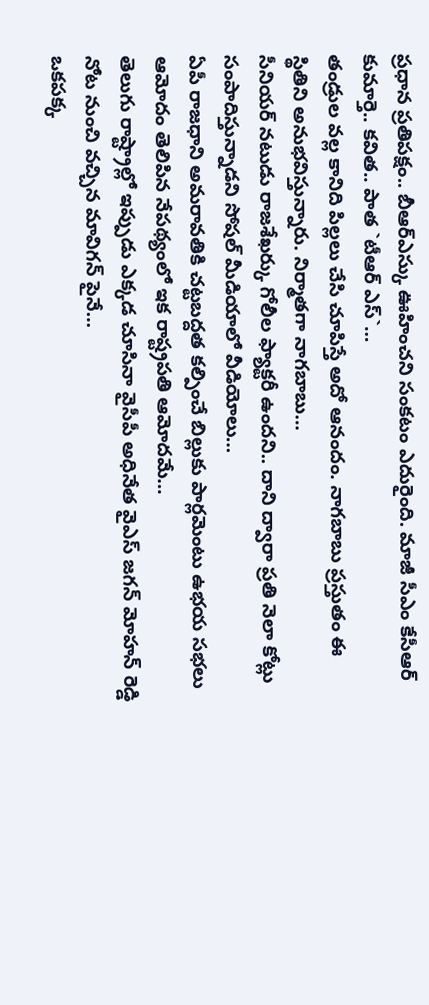ప్రధాన ప్రతిపక్షం.. బీఆర్ఎస్కు ఊహించని సంకటం ఎదురైంది. మాజీ సీఎం కేసీఆర్ కుమార్తె.. కవిత.. పాత `టీఆర్ ఎస్`…
తండ్రుల వల్ల కానిది పిల్లలు చేసి చూపిస్తే అదో ఆనందం. నాగబాబు ప్రస్తుతం ఈ స్థితిని అనుభవిస్తున్నారు. నిర్మాతగా నాగబాబు…
సీనియర్ నటుడు రాజశేఖర్కు గోలీల ఫ్యాక్టరీ ఉందని.. దాని ద్వారా ప్రతి నెలా కోట్లు సంపాదిస్తున్నాడని సోషల్ మీడియాలో వీడియోలు…
ఏపీ రాజధాని అమరావతికి చట్టబద్దత కల్పించే బిల్లుకు పార్లమెంటు ఉభయ సభలు ఆమోదం తెలిపిన నేపథ్యంలో ఇక రాష్ట్రపతి ఆమోదమే…
తెలుగు రాష్ట్రాల్లో ఇప్పుడు ఎక్కడ చూసినా వైసీపీ అధినేత వైఎస్ జగన్ మోహన్ రెడ్డి నోట నుంచి వచ్చిన మావిగన్ పైనే…
ఒకపక్క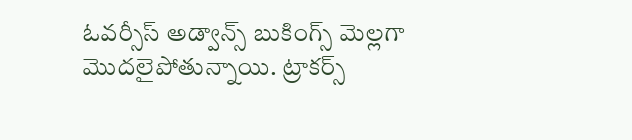ఓవర్సీస్ అడ్వాన్స్ బుకింగ్స్ మెల్లగా మొదలైపోతున్నాయి. ట్రాకర్స్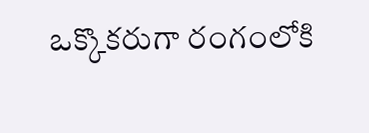ఒక్కొకరుగా రంగంలోకి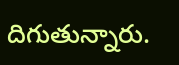దిగుతున్నారు.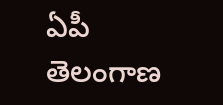ఏపీ తెలంగాణ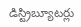డిస్ట్రిబ్యూటర్లు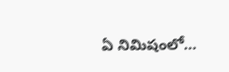ఏ నిమిషంలో…